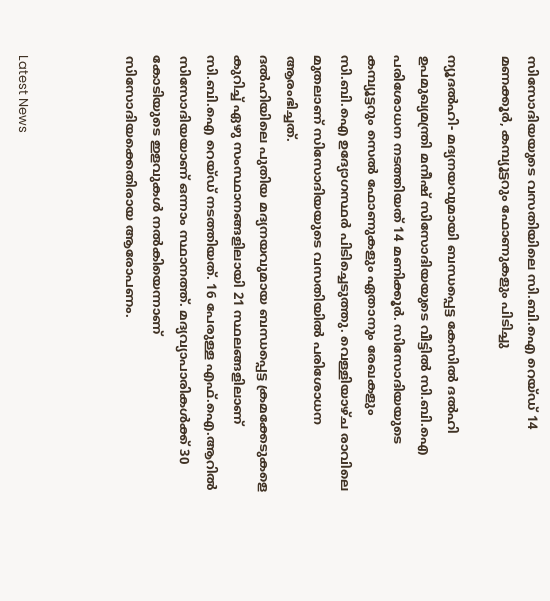സിസോദിയയുടെ വസതിയിലെ സി.ബി.ഐ റെയ്ഡ് 14 മണക്കൂര്‍, കമ്പ്യൂട്ടറും ഫോണുകളും പിടിച്ചു

ന്യൂദല്‍ഹി- മദ്യനയവുമായി ബന്ധപ്പെട്ട കേസില്‍ ദല്‍ഹി ഉപമുഖ്യമന്ത്രി മനീഷ് സിസോദിയയുടെ വീട്ടില്‍ സി.ബി.ഐ പരിശോധന നടത്തിയത് 14 മണിക്കൂര്‍. സിസോദിയയുടെ കമ്പ്യൂട്ടറും സെല്‍ ഫോണുകളും ഏതാനും രേഖകളും സി.ബി.ഐ ഉദ്യോഗസ്ഥര്‍ പിടിച്ചെടുത്തു. വെള്ളിയാഴ്ച രാവിലെ മുതലാണ് സിസോദിയയുടെ വസതിയില്‍ പരിശോധന ആരംഭിച്ചത്.
ദല്‍ഹിയിലെ പുതിയ മദ്യനയവുമായ ബന്ധപ്പെട്ട ക്രമക്കേടുകളെ കുറിച്ച് ഏഴു സംസ്ഥാനങ്ങളിലായി 21 സ്ഥലങ്ങളിലാണ് സി.ബി.ഐ റെയ്ഡ് നടത്തിയത്. 16 പേരുള്ള എഫ്.ഐ.ആറില്‍ സിസോദിയയാണ് ഒന്നാം സ്ഥാനത്ത്. മദ്യവ്യാപാരികള്‍ക്ക് 30 കോടിയുടെ ഇളവുകള്‍ നല്‍കിയെന്നാണ് സിസോദിയക്കെതിരായ ആരോപണം.



Latest News